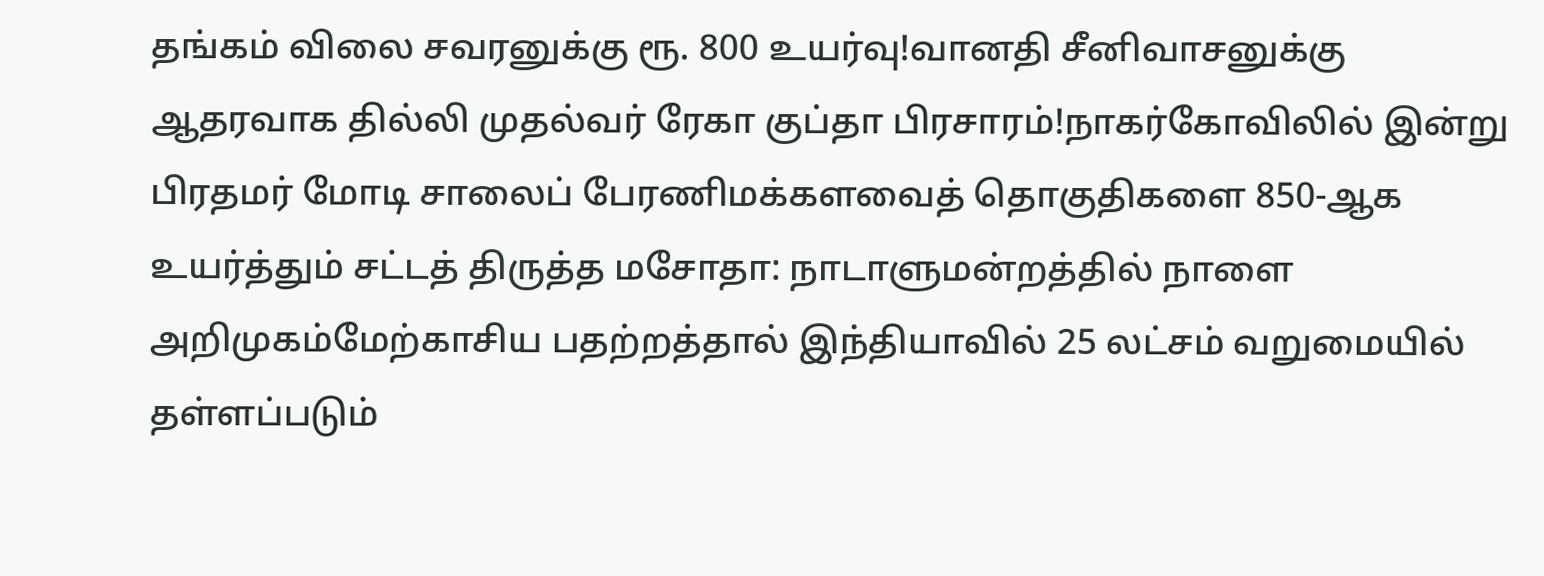தங்கம் விலை சவரனுக்கு ரூ. 800 உயர்வு!வானதி சீனிவாசனுக்கு ஆதரவாக தில்லி முதல்வர் ரேகா குப்தா பிரசாரம்!நாகர்கோவிலில் இன்று பிரதமர் மோடி சாலைப் பேரணிமக்களவைத் தொகுதிகளை 850-ஆக உயர்த்தும் சட்டத் திருத்த மசோதா: நாடாளுமன்றத்தில் நாளை அறிமுகம்மேற்காசிய பதற்றத்தால் இந்தியாவில் 25 லட்சம் வறுமையில் தள்ளப்படும்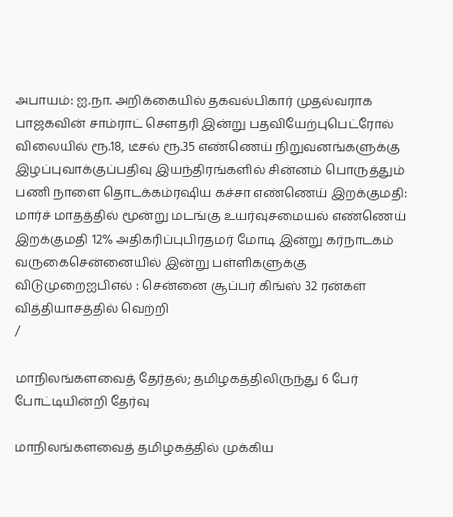அபாயம்: ஐ.நா. அறிக்கையில் தகவல்பிகார் முதல்வராக பாஜகவின் சாம்ராட் செளதரி இன்று பதவியேற்புபெட்ரோல் விலையில் ரூ.18, டீசல் ரூ.35 எண்ணெய் நிறுவனங்களுக்கு இழப்புவாக்குப்பதிவு இயந்திரங்களில் சின்னம் பொருத்தும் பணி நாளை தொடக்கம்ரஷிய கச்சா எண்ணெய் இறக்குமதி: மார்ச் மாதத்தில் மூன்று மடங்கு உயர்வுசமையல் எண்ணெய் இறக்குமதி 12% அதிகரிப்புபிரதமர் மோடி இன்று கர்நாடகம் வருகைசென்னையில் இன்று பள்ளிகளுக்கு விடுமுறைஐபிஎல் : சென்னை சூப்பர் கிங்ஸ் 32 ரன்கள் வித்தியாசத்தில் வெற்றி
/

மாநிலங்களவைத் தேர்தல்; தமிழகத்திலிருந்து 6 பேர் போட்டியின்றி தேர்வு

மாநிலங்களவைத் தமிழகத்தில் முக்கிய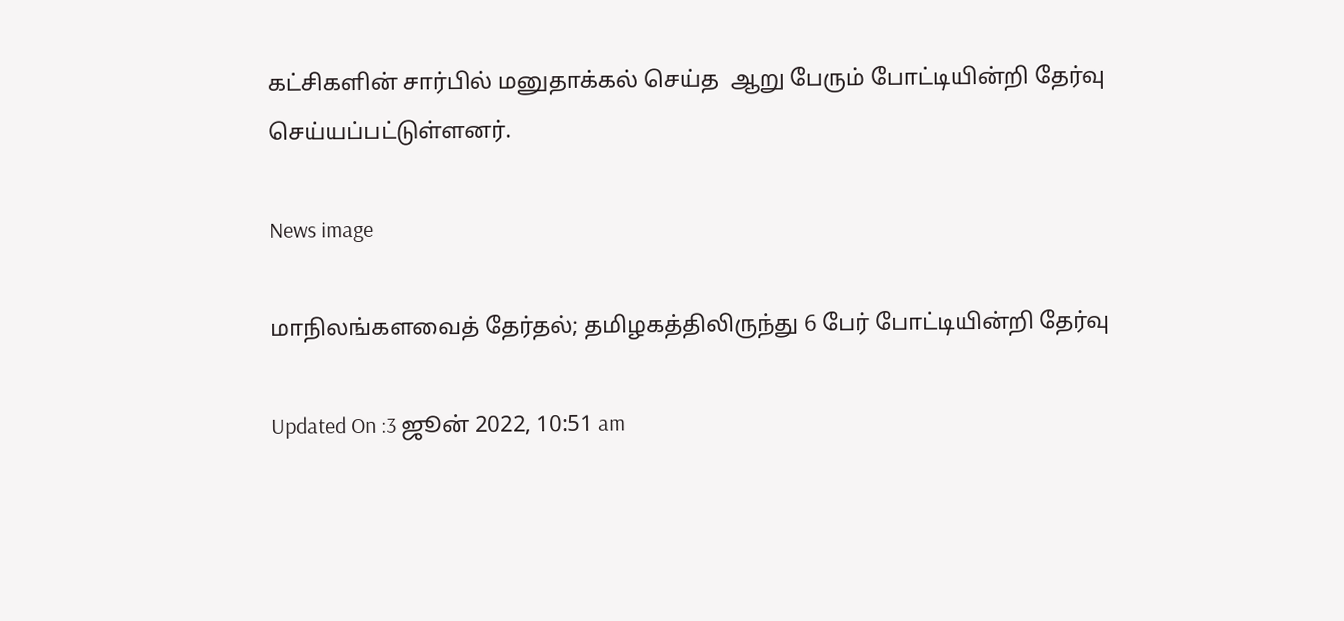கட்சிகளின் சார்பில் மனுதாக்கல் செய்த  ஆறு பேரும் போட்டியின்றி தேர்வு செய்யப்பட்டுள்ளனர்.

News image

மாநிலங்களவைத் தேர்தல்; தமிழகத்திலிருந்து 6 பேர் போட்டியின்றி தேர்வு

Updated On :3 ஜூன் 2022, 10:51 am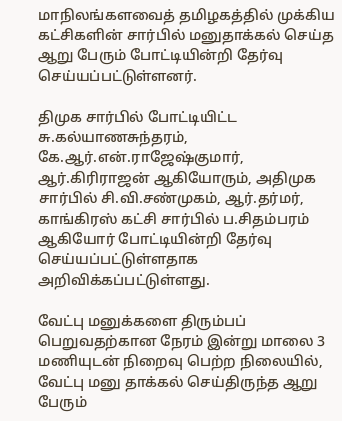மாநிலங்களவைத் தமிழகத்தில் முக்கிய கட்சிகளின் சார்பில் மனுதாக்கல் செய்த  ஆறு பேரும் போட்டியின்றி தேர்வு செய்யப்பட்டுள்ளனர்.

திமுக சார்பில் போட்டியிட்ட சு.கல்யாணசுந்தரம், கே.ஆர்.என்.ராஜேஷ்குமார், ஆர்.கிரிராஜன் ஆகியோரும், அதிமுக சார்பில் சி.வி.சண்முகம், ஆர்.தர்மர், காங்கிரஸ் கட்சி சார்பில் ப.சிதம்பரம் ஆகியோர் போட்டியின்றி தேர்வு செய்யப்பட்டுள்ளதாக அறிவிக்கப்பட்டுள்ளது.

வேட்பு மனுக்களை திரும்பப் பெறுவதற்கான நேரம் இன்று மாலை 3 மணியுடன் நிறைவு பெற்ற நிலையில், வேட்பு மனு தாக்கல் செய்திருந்த ஆறு பேரும்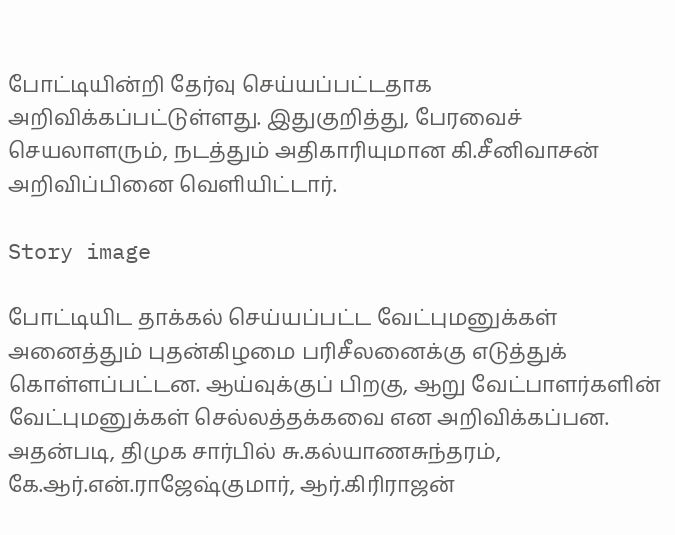போட்டியின்றி தேர்வு செய்யப்பட்டதாக அறிவிக்கப்பட்டுள்ளது. இதுகுறித்து, பேரவைச் செயலாளரும், நடத்தும் அதிகாரியுமான கி.சீனிவாசன் அறிவிப்பினை வெளியிட்டார்.

Story image

போட்டியிட தாக்கல் செய்யப்பட்ட வேட்புமனுக்கள் அனைத்தும் புதன்கிழமை பரிசீலனைக்கு எடுத்துக் கொள்ளப்பட்டன. ஆய்வுக்குப் பிறகு, ஆறு வேட்பாளர்களின் வேட்புமனுக்கள் செல்லத்தக்கவை என அறிவிக்கப்பன. அதன்படி, திமுக சார்பில் சு.கல்யாணசுந்தரம், கே.ஆர்.என்.ராஜேஷ்குமார், ஆர்.கிரிராஜன்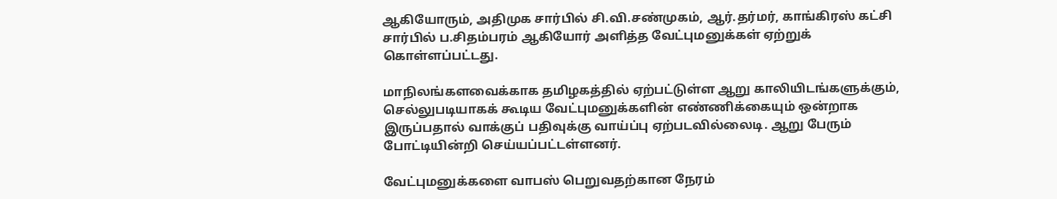ஆகியோரும், அதிமுக சார்பில் சி.வி.சண்முகம், ஆர்.தர்மர், காங்கிரஸ் கட்சி சார்பில் ப.சிதம்பரம் ஆகியோர் அளித்த வேட்புமனுக்கள் ஏற்றுக் கொள்ளப்பட்டது.

மாநிலங்களவைக்காக தமிழகத்தில் ஏற்பட்டுள்ள ஆறு காலியிடங்களுக்கும், செல்லுபடியாகக் கூடிய வேட்புமனுக்களின் எண்ணிக்கையும் ஒன்றாக இருப்பதால் வாக்குப் பதிவுக்கு வாய்ப்பு ஏற்படவில்லைடி. ஆறு பேரும் போட்டியின்றி செய்யப்பட்டள்ளனர்.

வேட்புமனுக்களை வாபஸ் பெறுவதற்கான நேரம்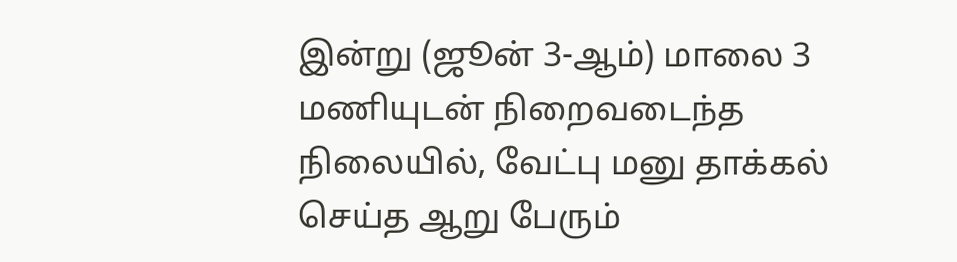இன்று (ஜூன் 3-ஆம்) மாலை 3 மணியுடன் நிறைவடைந்த நிலையில், வேட்பு மனு தாக்கல் செய்த ஆறு பேரும்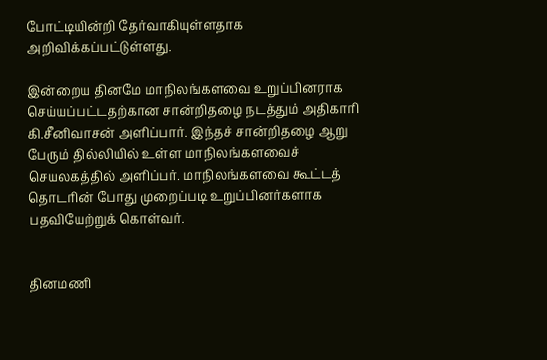போட்டியின்றி தேர்வாகியுள்ளதாக அறிவிக்கப்பட்டுள்ளது.

இன்றைய தினமே மாநிலங்களவை உறுப்பினராக செய்யப்பட்டதற்கான சான்றிதழை நடத்தும் அதிகாரி கி.சீனிவாசன் அளிப்பார். இந்தச் சான்றிதழை ஆறு பேரும் தில்லியில் உள்ள மாநிலங்களவைச் செயலகத்தில் அளிப்பர். மாநிலங்களவை கூட்டத் தொடரின் போது முறைப்படி உறுப்பினர்களாக பதவியேற்றுக் கொள்வர்.


தினமணி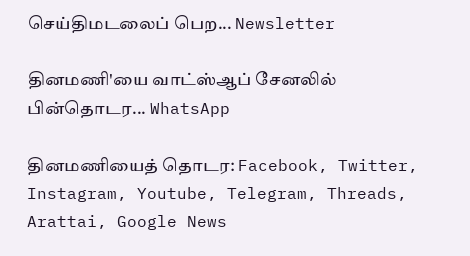செய்திமடலைப் பெற... Newsletter

தினமணி'யை வாட்ஸ்ஆப் சேனலில் பின்தொடர... WhatsApp

தினமணியைத் தொடர: Facebook, Twitter, Instagram, Youtube, Telegram, Threads, Arattai, Google News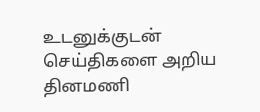உடனுக்குடன் செய்திகளை அறிய தினமணி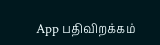App பதிவிறக்கம்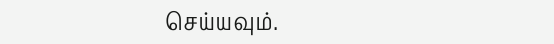செய்யவும்.